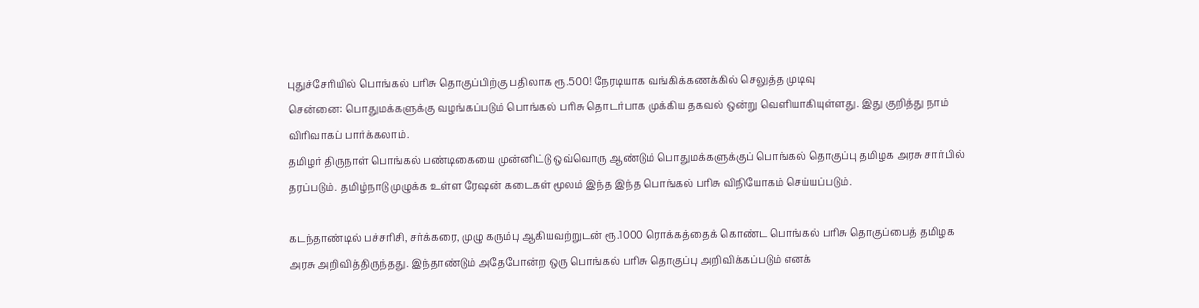புதுச்சேரியில் பொங்கல் பரிசு தொகுப்பிற்கு பதிலாக ரூ.500! நேரடியாக வங்கிக்கணக்கில் செலுத்த முடிவு
சென்னை: பொதுமக்களுக்கு வழங்கப்படும் பொங்கல் பரிசு தொடர்பாக முக்கிய தகவல் ஒன்று வெளியாகியுள்ளது. இது குறித்து நாம் விரிவாகப் பார்க்கலாம்.
தமிழர் திருநாள் பொங்கல் பண்டிகையை முன்னிட்டு ஒவ்வொரு ஆண்டும் பொதுமக்களுக்குப் பொங்கல் தொகுப்பு தமிழக அரசு சார்பில் தரப்படும். தமிழ்நாடு முழுக்க உள்ள ரேஷன் கடைகள் மூலம் இந்த இந்த பொங்கல் பரிசு விநியோகம் செய்யப்படும்.

கடந்தாண்டில் பச்சரிசி, சர்க்கரை, முழு கரும்பு ஆகியவற்றுடன் ரூ.1000 ரொக்கத்தைக் கொண்ட பொங்கல் பரிசு தொகுப்பைத் தமிழக அரசு அறிவித்திருந்தது. இந்தாண்டும் அதேபோன்ற ஒரு பொங்கல் பரிசு தொகுப்பு அறிவிக்கப்படும் எனக்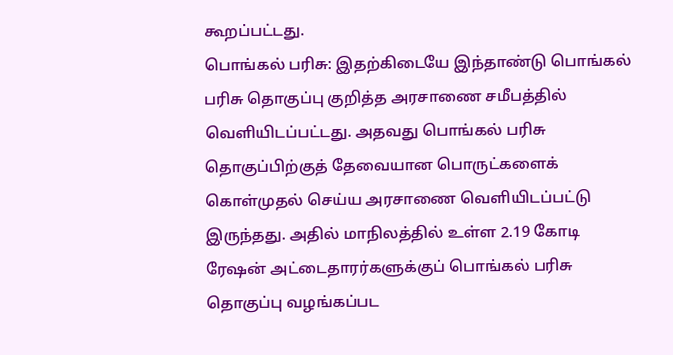கூறப்பட்டது.
பொங்கல் பரிசு: இதற்கிடையே இந்தாண்டு பொங்கல் பரிசு தொகுப்பு குறித்த அரசாணை சமீபத்தில் வெளியிடப்பட்டது. அதவது பொங்கல் பரிசு தொகுப்பிற்குத் தேவையான பொருட்களைக் கொள்முதல் செய்ய அரசாணை வெளியிடப்பட்டு இருந்தது. அதில் மாநிலத்தில் உள்ள 2.19 கோடி ரேஷன் அட்டைதாரர்களுக்குப் பொங்கல் பரிசு தொகுப்பு வழங்கப்பட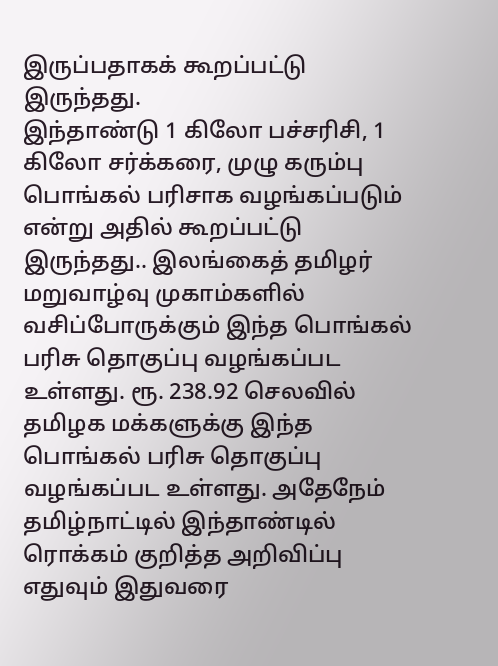இருப்பதாகக் கூறப்பட்டு இருந்தது.
இந்தாண்டு 1 கிலோ பச்சரிசி, 1 கிலோ சர்க்கரை, முழு கரும்பு பொங்கல் பரிசாக வழங்கப்படும் என்று அதில் கூறப்பட்டு இருந்தது.. இலங்கைத் தமிழர் மறுவாழ்வு முகாம்களில் வசிப்போருக்கும் இந்த பொங்கல் பரிசு தொகுப்பு வழங்கப்பட உள்ளது. ரூ. 238.92 செலவில் தமிழக மக்களுக்கு இந்த பொங்கல் பரிசு தொகுப்பு வழங்கப்பட உள்ளது. அதேநேம் தமிழ்நாட்டில் இந்தாண்டில் ரொக்கம் குறித்த அறிவிப்பு எதுவும் இதுவரை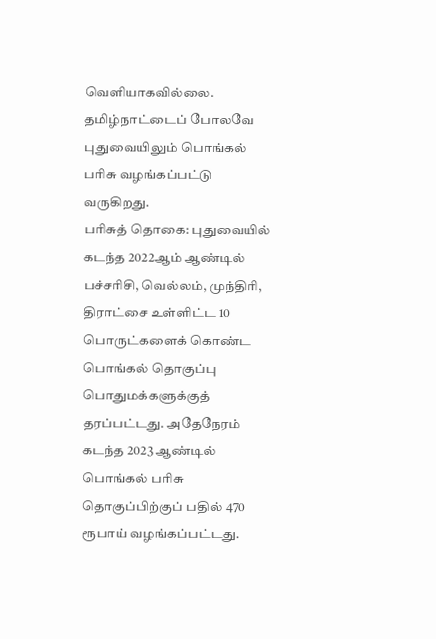வெளியாகவில்லை. தமிழ்நாட்டைப் போலவே புதுவையிலும் பொங்கல் பரிசு வழங்கப்பட்டு வருகிறது.
பரிசுத் தொகை: புதுவையில் கடந்த 2022ஆம் ஆண்டில் பச்சரிசி, வெல்லம், முந்திரி, திராட்சை உள்ளிட்ட 10 பொருட்களைக் கொண்ட பொங்கல் தொகுப்பு பொதுமக்களுக்குத் தரப்பட்டது. அதேநேரம் கடந்த 2023 ஆண்டில் பொங்கல் பரிசு தொகுப்பிற்குப் பதில் 470 ரூபாய் வழங்கப்பட்டது.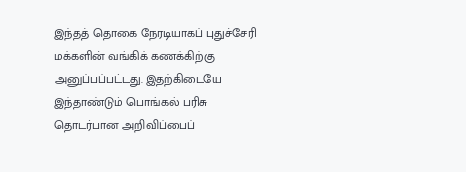இந்தத் தொகை நேரடியாகப் புதுச்சேரி மக்களின் வங்கிக் கணக்கிற்கு அனுப்பப்பட்டது. இதற்கிடையே இந்தாண்டும் பொங்கல் பரிசு தொடர்பான அறிவிப்பைப்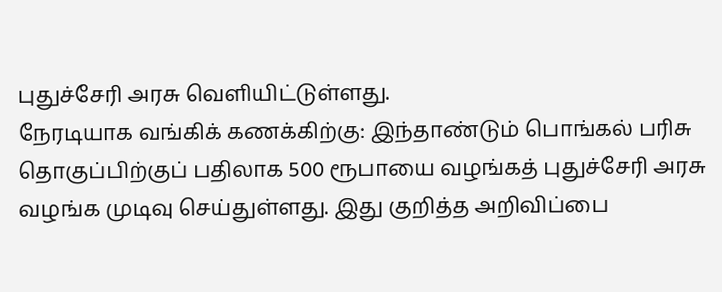புதுச்சேரி அரசு வெளியிட்டுள்ளது.
நேரடியாக வங்கிக் கணக்கிற்கு: இந்தாண்டும் பொங்கல் பரிசு தொகுப்பிற்குப் பதிலாக 500 ரூபாயை வழங்கத் புதுச்சேரி அரசு வழங்க முடிவு செய்துள்ளது. இது குறித்த அறிவிப்பை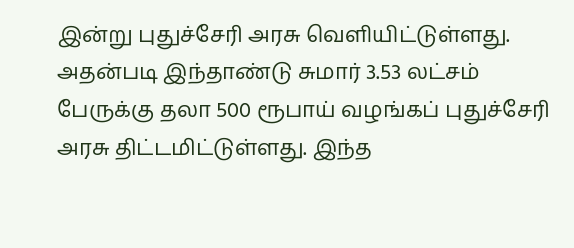இன்று புதுச்சேரி அரசு வெளியிட்டுள்ளது. அதன்படி இந்தாண்டு சுமார் 3.53 லட்சம் பேருக்கு தலா 500 ரூபாய் வழங்கப் புதுச்சேரி அரசு திட்டமிட்டுள்ளது. இந்த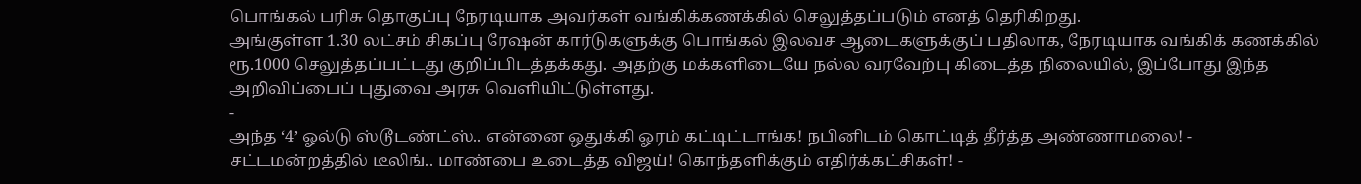பொங்கல் பரிசு தொகுப்பு நேரடியாக அவர்கள் வங்கிக்கணக்கில் செலுத்தப்படும் எனத் தெரிகிறது.
அங்குள்ள 1.30 லட்சம் சிகப்பு ரேஷன் கார்டுகளுக்கு பொங்கல் இலவச ஆடைகளுக்குப் பதிலாக, நேரடியாக வங்கிக் கணக்கில் ரூ.1000 செலுத்தப்பட்டது குறிப்பிடத்தக்கது. அதற்கு மக்களிடையே நல்ல வரவேற்பு கிடைத்த நிலையில், இப்போது இந்த அறிவிப்பைப் புதுவை அரசு வெளியிட்டுள்ளது.
-
அந்த ‘4’ ஓல்டு ஸ்டூடண்ட்ஸ்.. என்னை ஒதுக்கி ஓரம் கட்டிட்டாங்க! நபினிடம் கொட்டித் தீர்த்த அண்ணாமலை! -
சட்டமன்றத்தில் டீலிங்.. மாண்பை உடைத்த விஜய்! கொந்தளிக்கும் எதிர்க்கட்சிகள்! -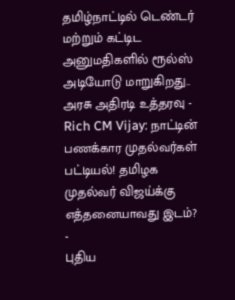தமிழ்நாட்டில் டெண்டர் மற்றும் கட்டிட அனுமதிகளில் ரூல்ஸ் அடியோடு மாறுகிறது.. அரசு அதிரடி உத்தரவு -
Rich CM Vijay: நாட்டின் பணக்கார முதல்வர்கள் பட்டியல்! தமிழக முதல்வர் விஜய்க்கு எத்தனையாவது இடம்? -
புதிய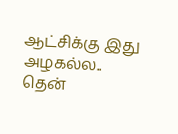ஆட்சிக்கு இது அழகல்ல.. தென்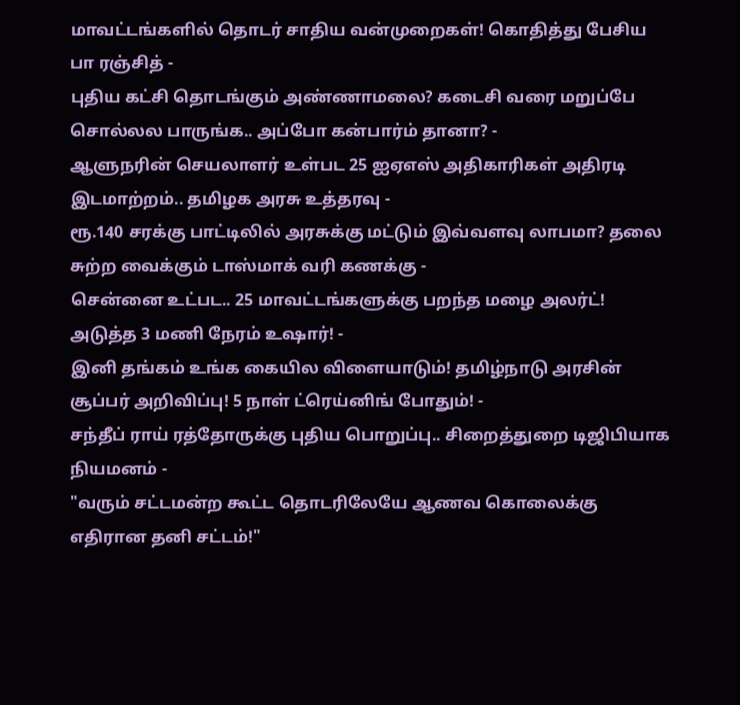மாவட்டங்களில் தொடர் சாதிய வன்முறைகள்! கொதித்து பேசிய பா ரஞ்சித் -
புதிய கட்சி தொடங்கும் அண்ணாமலை? கடைசி வரை மறுப்பே சொல்லல பாருங்க.. அப்போ கன்பார்ம் தானா? -
ஆளுநரின் செயலாளர் உள்பட 25 ஐஏஎஸ் அதிகாரிகள் அதிரடி இடமாற்றம்.. தமிழக அரசு உத்தரவு -
ரூ.140 சரக்கு பாட்டிலில் அரசுக்கு மட்டும் இவ்வளவு லாபமா? தலை சுற்ற வைக்கும் டாஸ்மாக் வரி கணக்கு -
சென்னை உட்பட.. 25 மாவட்டங்களுக்கு பறந்த மழை அலர்ட்! அடுத்த 3 மணி நேரம் உஷார்! -
இனி தங்கம் உங்க கையில விளையாடும்! தமிழ்நாடு அரசின் சூப்பர் அறிவிப்பு! 5 நாள் ட்ரெய்னிங் போதும்! -
சந்தீப் ராய் ரத்தோருக்கு புதிய பொறுப்பு.. சிறைத்துறை டிஜிபியாக நியமனம் -
"வரும் சட்டமன்ற கூட்ட தொடரிலேயே ஆணவ கொலைக்கு எதிரான தனி சட்டம்!"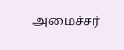அமைச்சர்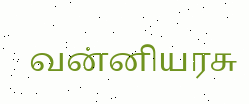வன்னியரசு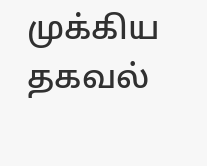முக்கிய தகவல்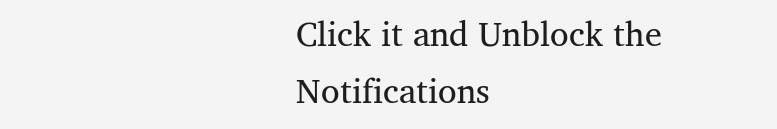Click it and Unblock the Notifications